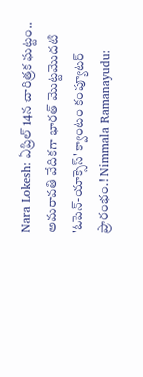Nara Lokesh: ఏప్రిల్ 14న చారిత్రక ఘట్టం.. అమరావతి వేదికగా భారత్ మొట్టమొదటి 'ఓపెన్-యాక్సెస్' క్వాంటం కంప్యూటర్ ప్రారంభం.! Nimmala Ramanayudu: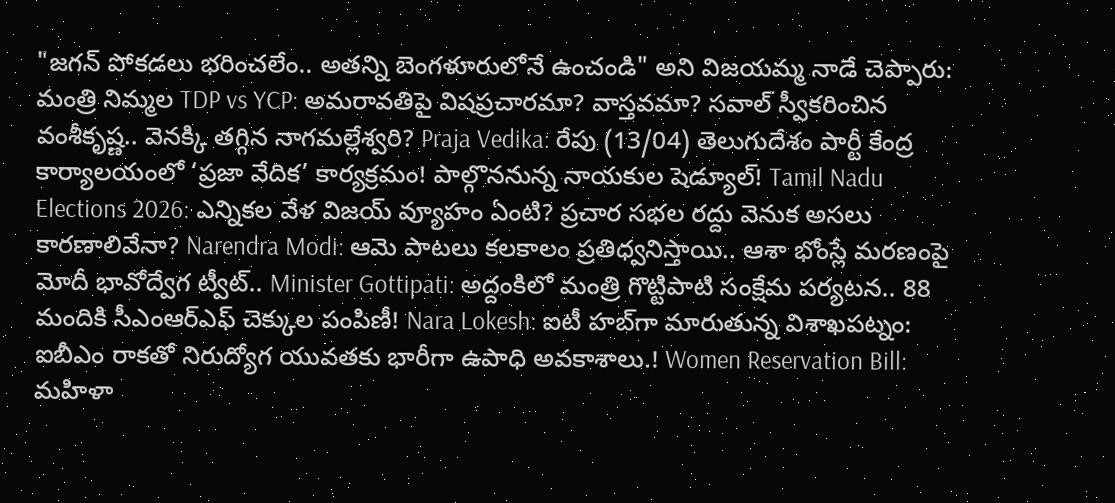"జగన్ పోకడలు భరించలేం.. అతన్ని బెంగళూరులోనే ఉంచండి" అని విజయమ్మ నాడే చెప్పారు: మంత్రి నిమ్మల TDP vs YCP: అమరావతిపై విషప్రచారమా? వాస్తవమా? సవాల్ స్వీకరించిన వంశీకృష్ణ.. వెనక్కి తగ్గిన నాగమల్లేశ్వరి? Praja Vedika: రేపు (13/04) తెలుగుదేశం పార్టీ కేంద్ర కార్యాలయంలో ‘ప్రజా వేదిక’ కార్యక్రమం! పాల్గొననున్న నాయకుల షెడ్యూల్! Tamil Nadu Elections 2026: ఎన్నికల వేళ విజయ్ వ్యూహం ఏంటి? ప్రచార సభల రద్దు వెనుక అసలు కారణాలివేనా? Narendra Modi: ఆమె పాటలు కలకాలం ప్రతిధ్వనిస్తాయి.. ఆశా భోంస్లే మరణంపై మోదీ భావోద్వేగ ట్వీట్.. Minister Gottipati: అద్దంకిలో మంత్రి గొట్టిపాటి సంక్షేమ పర్యటన.. 88 మందికి సీఎంఆర్‌ఎఫ్ చెక్కుల పంపిణీ! Nara Lokesh: ఐటీ హబ్‌గా మారుతున్న విశాఖపట్నం: ఐబీఎం రాకతో నిరుద్యోగ యువతకు భారీగా ఉపాధి అవకాశాలు.! Women Reservation Bill: మహిళా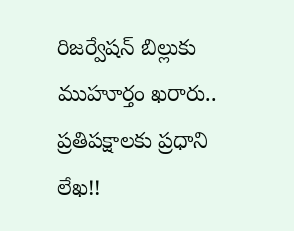రిజర్వేషన్ బిల్లుకు ముహూర్తం ఖరారు.. ప్రతిపక్షాలకు ప్రధాని లేఖ!!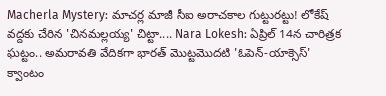Macherla Mystery: మాచర్ల మాజీ సీఐ అరాచకాల గుట్టురట్టు! లోకేష్ వద్దకు చేరిన 'చినమల్లయ్య' చిట్టా.... Nara Lokesh: ఏప్రిల్ 14న చారిత్రక ఘట్టం.. అమరావతి వేదికగా భారత్ మొట్టమొదటి 'ఓపెన్-యాక్సెస్' క్వాంటం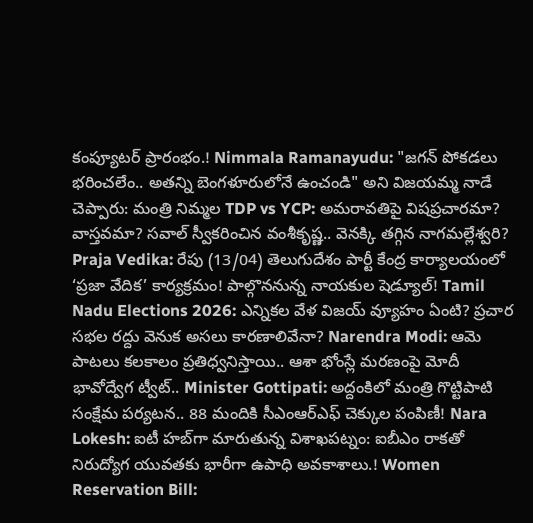కంప్యూటర్ ప్రారంభం.! Nimmala Ramanayudu: "జగన్ పోకడలు భరించలేం.. అతన్ని బెంగళూరులోనే ఉంచండి" అని విజయమ్మ నాడే చెప్పారు: మంత్రి నిమ్మల TDP vs YCP: అమరావతిపై విషప్రచారమా? వాస్తవమా? సవాల్ స్వీకరించిన వంశీకృష్ణ.. వెనక్కి తగ్గిన నాగమల్లేశ్వరి? Praja Vedika: రేపు (13/04) తెలుగుదేశం పార్టీ కేంద్ర కార్యాలయంలో ‘ప్రజా వేదిక’ కార్యక్రమం! పాల్గొననున్న నాయకుల షెడ్యూల్! Tamil Nadu Elections 2026: ఎన్నికల వేళ విజయ్ వ్యూహం ఏంటి? ప్రచార సభల రద్దు వెనుక అసలు కారణాలివేనా? Narendra Modi: ఆమె పాటలు కలకాలం ప్రతిధ్వనిస్తాయి.. ఆశా భోంస్లే మరణంపై మోదీ భావోద్వేగ ట్వీట్.. Minister Gottipati: అద్దంకిలో మంత్రి గొట్టిపాటి సంక్షేమ పర్యటన.. 88 మందికి సీఎంఆర్‌ఎఫ్ చెక్కుల పంపిణీ! Nara Lokesh: ఐటీ హబ్‌గా మారుతున్న విశాఖపట్నం: ఐబీఎం రాకతో నిరుద్యోగ యువతకు భారీగా ఉపాధి అవకాశాలు.! Women Reservation Bill: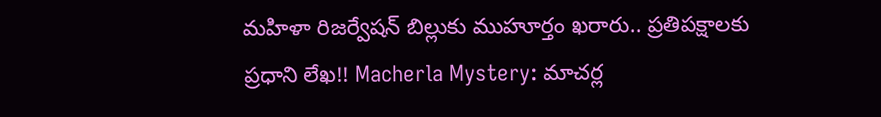మహిళా రిజర్వేషన్ బిల్లుకు ముహూర్తం ఖరారు.. ప్రతిపక్షాలకు ప్రధాని లేఖ!! Macherla Mystery: మాచర్ల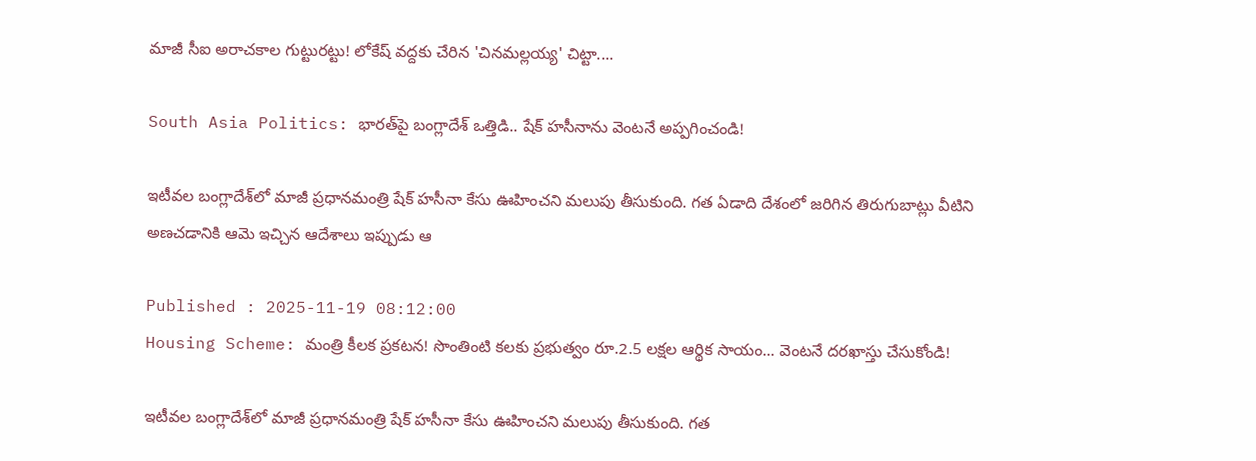మాజీ సీఐ అరాచకాల గుట్టురట్టు! లోకేష్ వద్దకు చేరిన 'చినమల్లయ్య' చిట్టా....

South Asia Politics: భారత్‌పై బంగ్లాదేశ్ ఒత్తిడి.. షేక్ హసీనాను వెంటనే అప్పగించండి!

ఇటీవల బంగ్లాదేశ్‌లో మాజీ ప్రధానమంత్రి షేక్ హసీనా కేసు ఊహించని మలుపు తీసుకుంది. గత ఏడాది దేశంలో జరిగిన తిరుగుబాట్లు వీటిని అణచడానికి ఆమె ఇచ్చిన ఆదేశాలు ఇప్పుడు ఆ

Published : 2025-11-19 08:12:00
Housing Scheme: మంత్రి కీలక ప్రకటన! సొంతింటి కలకు ప్రభుత్వం రూ.2.5 లక్షల ఆర్థిక సాయం... వెంటనే దరఖాస్తు చేసుకోండి!

ఇటీవల బంగ్లాదేశ్‌లో మాజీ ప్రధానమంత్రి షేక్ హసీనా కేసు ఊహించని మలుపు తీసుకుంది. గత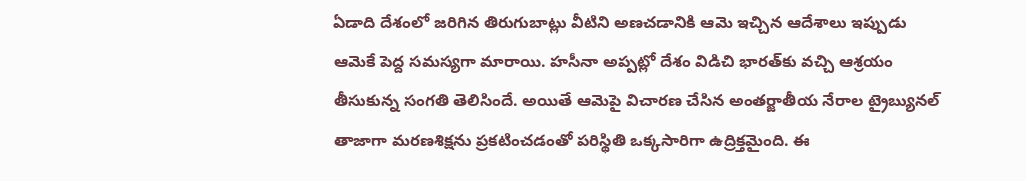ఏడాది దేశంలో జరిగిన తిరుగుబాట్లు వీటిని అణచడానికి ఆమె ఇచ్చిన ఆదేశాలు ఇప్పుడు ఆమెకే పెద్ద సమస్యగా మారాయి. హసీనా అప్పట్లో దేశం విడిచి భారత్‌కు వచ్చి ఆశ్రయం తీసుకున్న సంగతి తెలిసిందే. అయితే ఆమెపై విచారణ చేసిన అంతర్జాతీయ నేరాల ట్రైబ్యునల్ తాజాగా మరణశిక్షను ప్రకటించడంతో పరిస్థితి ఒక్కసారిగా ఉద్రిక్తమైంది. ఈ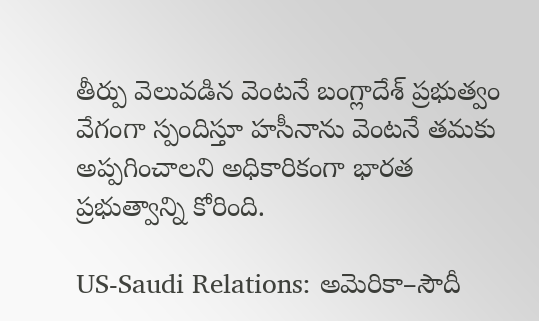తీర్పు వెలువడిన వెంటనే బంగ్లాదేశ్ ప్రభుత్వం వేగంగా స్పందిస్తూ హసీనాను వెంటనే తమకు అప్పగించాలని అధికారికంగా భారత ప్రభుత్వాన్ని కోరింది.

US-Saudi Relations: అమెరికా–సౌదీ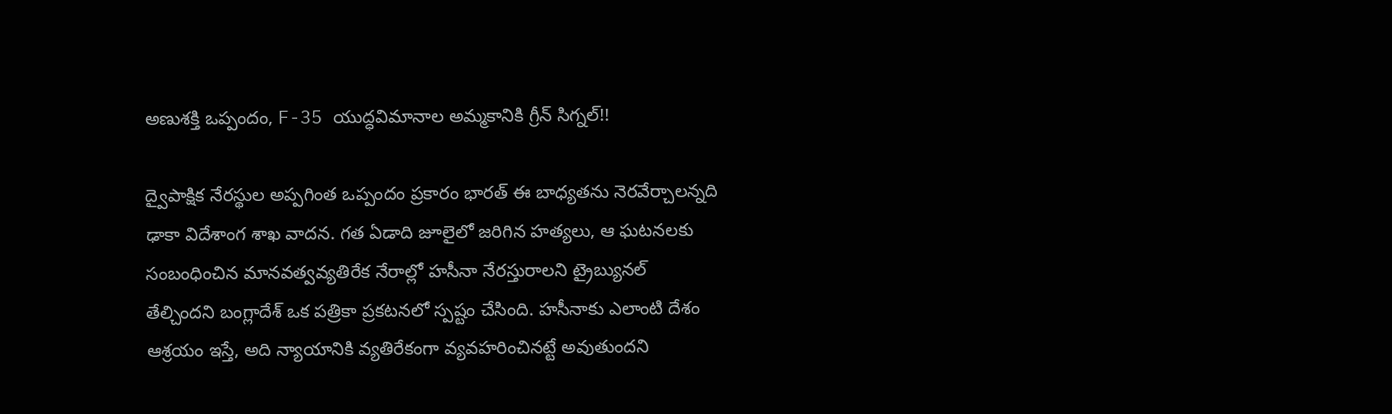అణుశక్తి ఒప్పందం, F-35 యుద్ధవిమానాల అమ్మకానికి గ్రీన్ సిగ్నల్!!

ద్వైపాక్షిక నేరస్థుల అప్పగింత ఒప్పందం ప్రకారం భారత్ ఈ బాధ్యతను నెరవేర్చాలన్నది ఢాకా విదేశాంగ శాఖ వాదన. గత ఏడాది జూలైలో జరిగిన హత్యలు, ఆ ఘటనలకు సంబంధించిన మానవత్వవ్యతిరేక నేరాల్లో హసీనా నేరస్తురాలని ట్రైబ్యునల్ తేల్చిందని బంగ్లాదేశ్ ఒక పత్రికా ప్రకటనలో స్పష్టం చేసింది. హసీనాకు ఎలాంటి దేశం ఆశ్రయం ఇస్తే, అది న్యాయానికి వ్యతిరేకంగా వ్యవహరించినట్టే అవుతుందని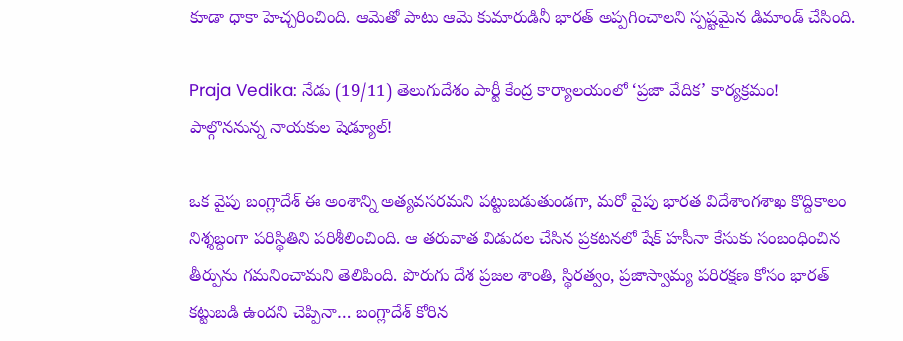కూడా ధాకా హెచ్చరించింది. ఆమెతో పాటు ఆమె కుమారుడినీ భారత్ అప్పగించాలని స్పష్టమైన డిమాండ్ చేసింది.

Praja Vedika: నేడు (19/11) తెలుగుదేశం పార్టీ కేంద్ర కార్యాలయంలో ‘ప్రజా వేదిక’ కార్యక్రమం! పాల్గొననున్న నాయకుల షెడ్యూల్!

ఒక వైపు బంగ్లాదేశ్ ఈ అంశాన్ని అత్యవసరమని పట్టుబడుతుండగా, మరో వైపు భారత విదేశాంగశాఖ కొద్దికాలం నిశ్శబ్దంగా పరిస్థితిని పరిశీలించింది. ఆ తరువాత విడుదల చేసిన ప్రకటనలో షేక్ హసీనా కేసుకు సంబంధించిన తీర్పును గమనించామని తెలిపింది. పొరుగు దేశ ప్రజల శాంతి, స్థిరత్వం, ప్రజాస్వామ్య పరిరక్షణ కోసం భారత్ కట్టుబడి ఉందని చెప్పినా… బంగ్లాదేశ్ కోరిన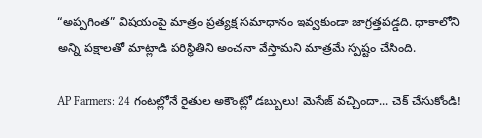“అప్పగింత” విషయంపై మాత్రం ప్రత్యక్ష సమాధానం ఇవ్వకుండా జాగ్రత్తపడ్డది. ధాకాలోని అన్ని పక్షాలతో మాట్లాడి పరిస్థితిని అంచనా వేస్తామని మాత్రమే స్పష్టం చేసింది.

AP Farmers: 24 గంటల్లోనే రైతుల అకౌంట్లో డబ్బులు! మెసేజ్ వచ్చిందా... చెక్ చేసుకోండి!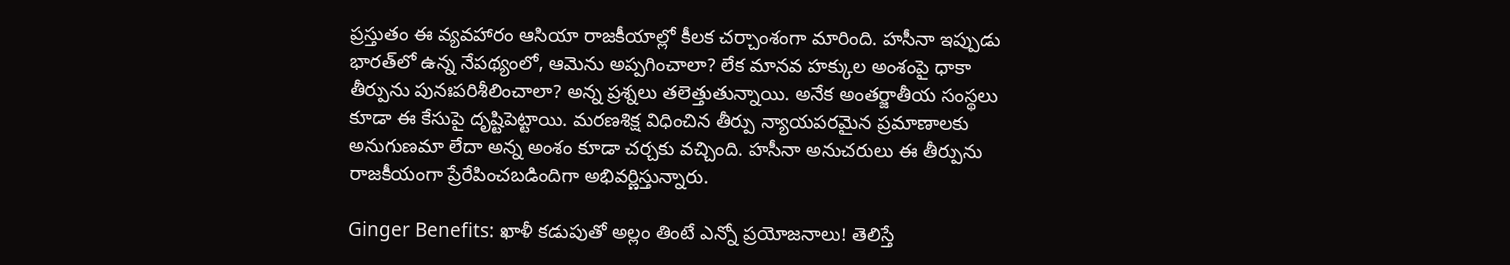ప్రస్తుతం ఈ వ్యవహారం ఆసియా రాజకీయాల్లో కీలక చర్చాంశంగా మారింది. హసీనా ఇప్పుడు భారత్‌లో ఉన్న నేపథ్యంలో, ఆమెను అప్పగించాలా? లేక మానవ హక్కుల అంశంపై ధాకా తీర్పును పునఃపరిశీలించాలా? అన్న ప్రశ్నలు తలెత్తుతున్నాయి. అనేక అంతర్జాతీయ సంస్థలు కూడా ఈ కేసుపై దృష్టిపెట్టాయి. మరణశిక్ష విధించిన తీర్పు న్యాయపరమైన ప్రమాణాలకు అనుగుణమా లేదా అన్న అంశం కూడా చర్చకు వచ్చింది. హసీనా అనుచరులు ఈ తీర్పును రాజకీయంగా ప్రేరేపించబడిందిగా అభివర్ణిస్తున్నారు.

Ginger Benefits: ఖాళీ కడుపుతో అల్లం తింటే ఎన్నో ప్రయోజనాలు! తెలిస్తే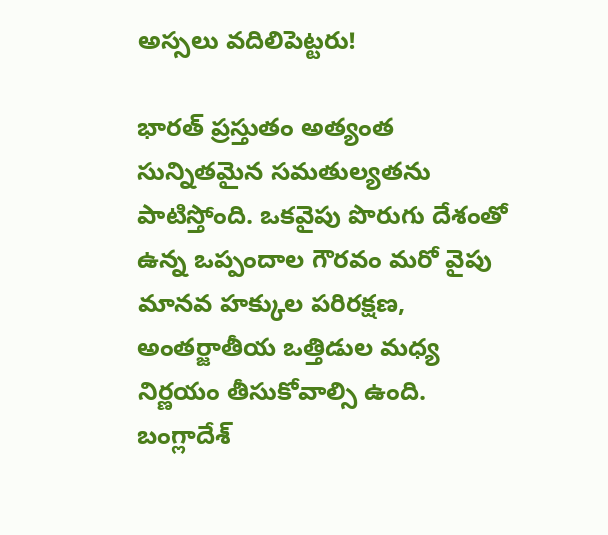అస్సలు వదిలిపెట్టరు!

భారత్ ప్రస్తుతం అత్యంత సున్నితమైన సమతుల్యతను పాటిస్తోంది. ఒకవైపు పొరుగు దేశంతో ఉన్న ఒప్పందాల గౌరవం మరో వైపు మానవ హక్కుల పరిరక్షణ, అంతర్జాతీయ ఒత్తిడుల మధ్య నిర్ణయం తీసుకోవాల్సి ఉంది. బంగ్లాదేశ్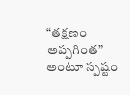“తక్షణం అప్పగింత” అంటూ స్పష్టం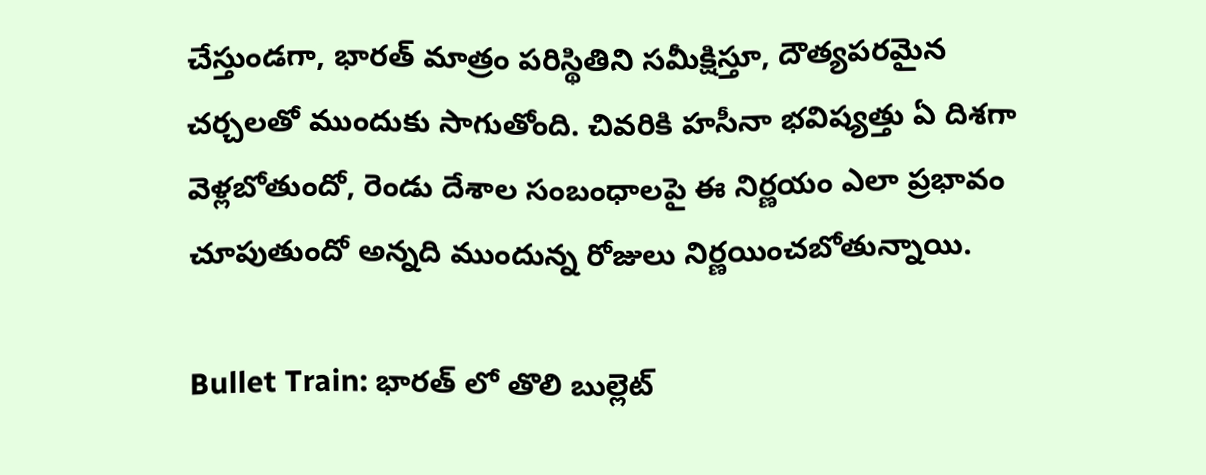చేస్తుండగా, భారత్ మాత్రం పరిస్థితిని సమీక్షిస్తూ, దౌత్యపరమైన చర్చలతో ముందుకు సాగుతోంది. చివరికి హసీనా భవిష్యత్తు ఏ దిశగా వెళ్లబోతుందో, రెండు దేశాల సంబంధాలపై ఈ నిర్ణయం ఎలా ప్రభావం చూపుతుందో అన్నది ముందున్న రోజులు నిర్ణయించబోతున్నాయి.

Bullet Train: భారత్ లో తొలి బుల్లెట్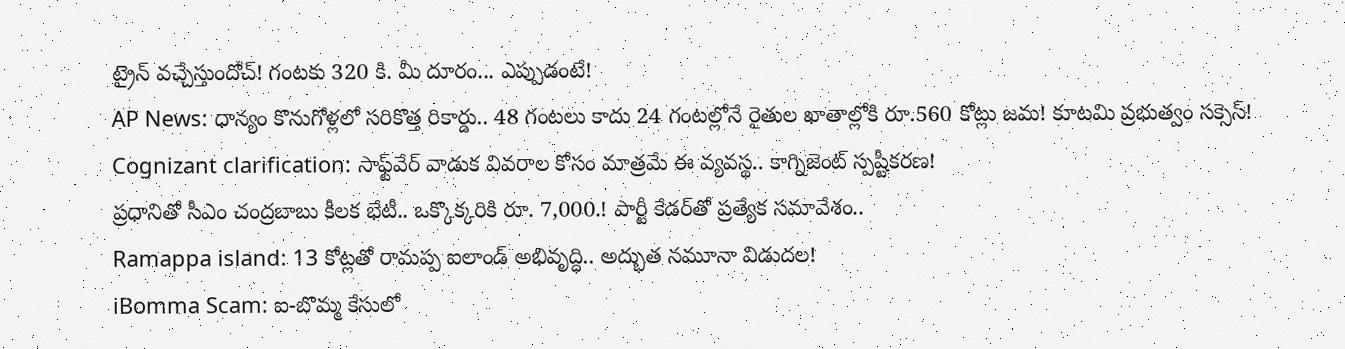ట్రైన్ వచ్చేస్తుందోచ్! గంటకు 320 కి. మీ దూరం... ఎప్పుడంటే!
AP News: ధాన్యం కొనుగోళ్లలో సరికొత్త రికార్డు.. 48 గంటలు కాదు 24 గంటల్లోనే రైతుల ఖాతాల్లోకి రూ.560 కోట్లు జమ! కూటమి ప్రభుత్వం సక్సెస్!
Cognizant clarification: సాఫ్ట్‌వేర్ వాడుక వివరాల కోసం మాత్రమే ఈ వ్యవస్థ.. కాగ్నిజెంట్ స్పష్టీకరణ!
ప్రధానితో సీఎం చంద్రబాబు కీలక భేటీ.. ఒక్కొక్కరికి రూ. 7,000.! పార్టీ కేడర్‌తో ప్రత్యేక సమావేశం..
Ramappa island: 13 కోట్లతో రామప్ప ఐలాండ్ అభివృద్ధి.. అద్భుత నమూనా విడుదల!
iBomma Scam: ఐ-బొమ్మ కేసులో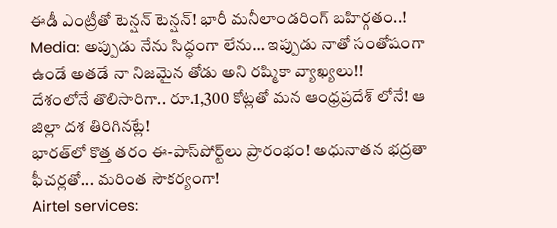ఈడీ ఎంట్రీతో టెన్షన్ టెన్షన్! భారీ మనీలాండరింగ్ బహిర్గతం..!
Media: అప్పుడు నేను సిద్ధంగా లేను… ఇప్పుడు నాతో సంతోషంగా ఉండే అతడే నా నిజమైన తోడు అని రష్మికా వ్యాఖ్యలు!!
దేశంలోనే తొలిసారిగా.. రూ.1,300 కోట్లతో మన ఆంధ్రప్రదేశ్ లోనే! ఆ జిల్లా దశ తిరిగినట్లే!
భారత్‌లో కొత్త తరం ఈ-పాస్‌పోర్ట్‌లు ప్రారంభం! అధునాతన భద్రతా ఫీచర్లతో... మరింత సౌకర్యంగా!
Airtel services: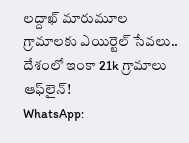లద్దాఖ్ మారుమూల గ్రామాలకు ఎయిర్టెల్ సేవలు.. దేశంలో ఇంకా 21k గ్రామాలు ఆఫ్‌లైన్‌!
WhatsApp: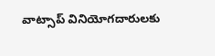వాట్సాప్ వినియోగదారులకు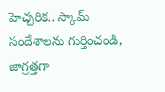హెచ్చరిక.. స్కామ్ సందేశాలను గుర్తించండి, జాగ్రత్తగా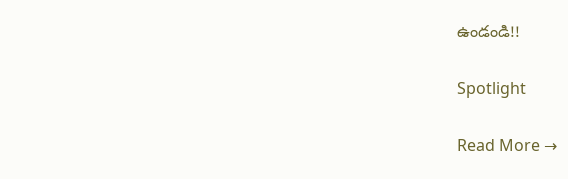ఉండండి!!

Spotlight

Read More →